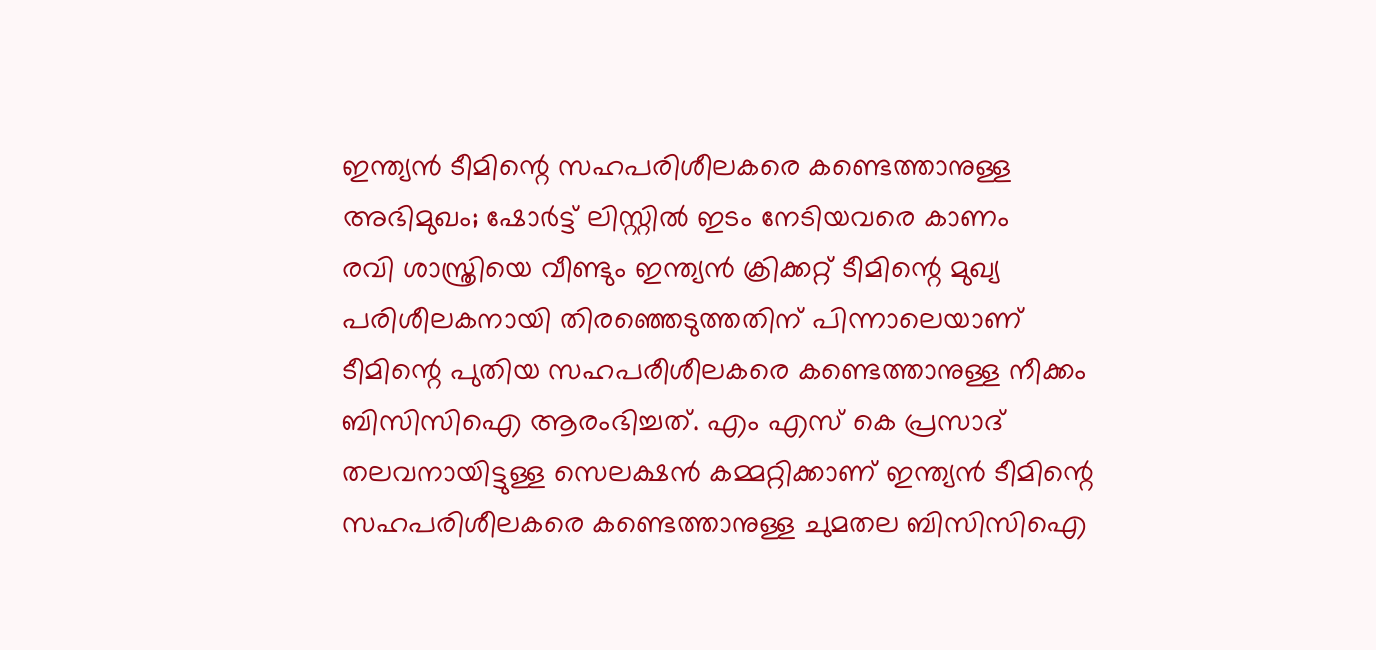ഇന്ത്യൻ ടീമിന്റെ സഹപരിശീലകരെ കണ്ടെത്താനുള്ള അഭിമുഖം; ഷോർട്ട് ലിസ്റ്റിൽ ഇടം നേടിയവരെ കാണം
രവി ശാസ്ത്രിയെ വീണ്ടും ഇന്ത്യൻ ക്രിക്കറ്റ് ടീമിന്റെ മുഖ്യ പരിശീലകനായി തിരഞ്ഞെടുത്തതിന് പിന്നാലെയാണ് ടീമിന്റെ പുതിയ സഹപരീശീലകരെ കണ്ടെത്താനുള്ള നീക്കം ബിസിസിഐ ആരംഭിച്ചത്. എം എസ് കെ പ്രസാദ് തലവനായിട്ടുള്ള സെലക്ഷൻ കമ്മറ്റിക്കാണ് ഇന്ത്യൻ ടീമിന്റെ സഹപരിശീലകരെ കണ്ടെത്താനുള്ള ചുമതല ബിസിസിഐ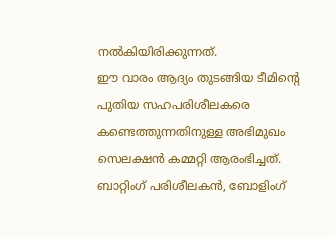നൽകിയിരിക്കുന്നത്.
ഈ വാരം ആദ്യം തുടങ്ങിയ ടീമിന്റെ പുതിയ സഹപരിശീലകരെ കണ്ടെത്തുന്നതിനുള്ള അഭിമുഖം സെലക്ഷൻ കമ്മറ്റി ആരംഭിച്ചത്. ബാറ്റിംഗ് പരിശീലകൻ, ബോളിംഗ്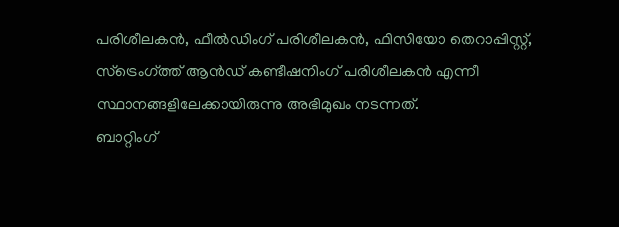പരിശീലകൻ, ഫീൽഡിംഗ് പരിശീലകൻ, ഫിസിയോ തെറാപ്പിസ്റ്റ്, സ്ട്രെംഗ്ത്ത് ആൻഡ് കണ്ടീഷനിംഗ് പരിശീലകൻ എന്നീ സ്ഥാനങ്ങളിലേക്കായിരുന്നു അഭിമുഖം നടന്നത്.
ബാറ്റിംഗ്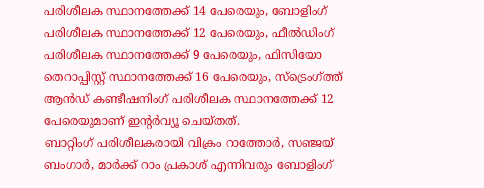പരിശീലക സ്ഥാനത്തേക്ക് 14 പേരെയും, ബോളിംഗ് പരിശീലക സ്ഥാനത്തേക്ക് 12 പേരെയും, ഫീൽഡിംഗ് പരിശീലക സ്ഥാനത്തേക്ക് 9 പേരെയും, ഫിസിയോ തെറാപ്പിസ്റ്റ് സ്ഥാനത്തേക്ക് 16 പേരെയും, സ്ട്രെംഗ്ത്ത് ആൻഡ് കണ്ടീഷനിംഗ് പരിശീലക സ്ഥാനത്തേക്ക് 12 പേരെയുമാണ് ഇന്റർവ്യൂ ചെയ്തത്.
ബാറ്റിംഗ് പരിശീലകരായി വിക്രം റാത്തോർ, സഞ്ജയ് ബംഗാർ, മാർക്ക് റാം പ്രകാശ് എന്നിവരും ബോളിംഗ്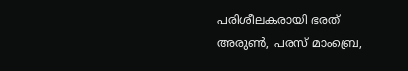പരിശീലകരായി ഭരത് അരുൺ, പരസ് മാംബ്രെ,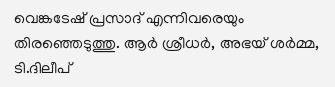വെങ്കടേഷ് പ്രസാദ് എന്നിവരെയും തിരഞ്ഞെടുത്തു. ആർ ശ്രീധർ, അഭയ് ശർമ്മ, ടി.ദിലീപ്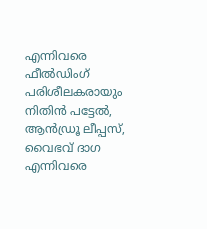എന്നിവരെ ഫീൽഡിംഗ് പരിശീലകരായും നിതിൻ പട്ടേൽ, ആൻഡ്രൂ ലീപ്പസ്, വൈഭവ് ദാഗ എന്നിവരെ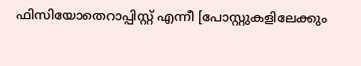ഫിസിയോതെറാപ്പിസ്റ്റ് എന്നീ [പോസ്റ്റുകളിലേക്കും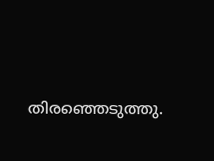തിരഞ്ഞെടുത്തു.